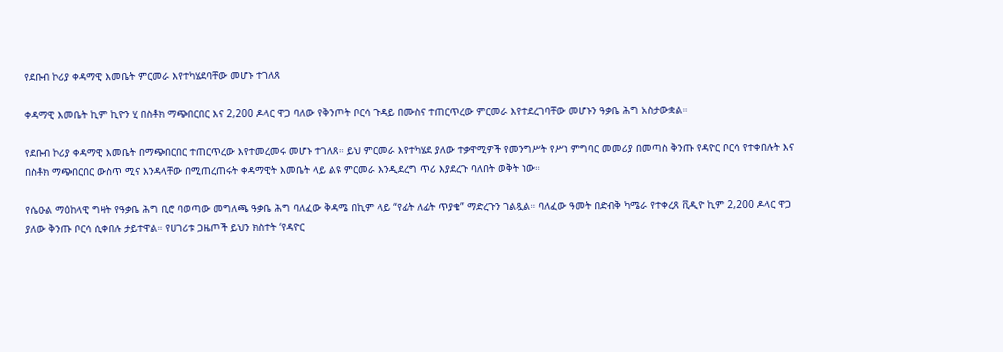የደቡብ ኮሪያ ቀዳማዊ እመቤት ምርመራ እየተካሄደባቸው መሆኑ ተገለጸ

ቀዳማዊ እመቤት ኪም ኪዮን ሂ በስቶክ ማጭበርበር እና 2,200 ዶላር ዋጋ ባለው የቅንጦት ቦርሳ ጉዳይ በሙስና ተጠርጥረው ምርመራ እየተደረገባቸው መሆኑን ዓቃቤ ሕግ አስታውቋል።

የደቡብ ኮሪያ ቀዳማዊ እመቤት በማጭበርበር ተጠርጥረው እየተመረመሩ መሆኑ ተገለጸ። ይህ ምርመራ እየተካሄደ ያለው ተቃዋሚዎች የመንግሥት የሥነ ምግባር መመሪያ በመጣስ ቅንጡ የዳዮር ቦርሳ የተቀበሉት እና በስቶክ ማጭበርበር ውስጥ ሚና እንዳላቸው በሚጠረጠሩት ቀዳማዊት እመቤት ላይ ልዩ ምርመራ እንዲደረግ ጥሪ እያደረጉ ባለበት ወቅት ነው።

የሴዑል ማዕከላዊ ግዛት የዓቃቤ ሕግ ቢሮ ባወጣው መግለጫ ዓቃቤ ሕግ ባለፈው ቅዳሜ በኪም ላይ “የፊት ለፊት ጥያቄ” ማድረጉን ገልጿል። ባለፈው ዓመት በድብቅ ካሜራ የተቀረጸ ቪዲዮ ኪም 2,200 ዶላር ዋጋ ያለው ቅንጡ ቦርሳ ሲቀበሉ ታይተዋል። የሀገሪቱ ጋዜጦች ይህን ክስተት ‘የዳዮር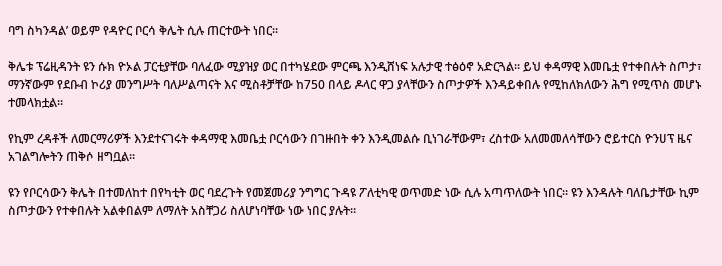ባግ ስካንዳል’ ወይም የዳዮር ቦርሳ ቅሌት ሲሉ ጠርተውት ነበር።

ቅሌቱ ፕሬዚዳንት ዩን ሱክ ዮኦል ፓርቲያቸው ባለፈው ሚያዝያ ወር በተካሄደው ምርጫ እንዲሸነፍ አሉታዊ ተፅዕኖ አድርጓል። ይህ ቀዳማዊ እመቤቷ የተቀበሉት ስጦታ፣ ማንኛውም የደቡብ ኮሪያ መንግሥት ባለሥልጣናት እና ሚስቶቻቸው ከ750 በላይ ዶላር ዋጋ ያላቸውን ስጦታዎች እንዳይቀበሉ የሚከለክለውን ሕግ የሚጥስ መሆኑ ተመላክቷል።

የኪም ረዳቶች ለመርማሪዎች እንደተናገሩት ቀዳማዊ እመቤቷ ቦርሳውን በገዙበት ቀን እንዲመልሱ ቢነገራቸውም፣ ረስተው አለመመለሳቸውን ሮይተርስ ዮንሀፕ ዜና አገልግሎትን ጠቅሶ ዘግቧል።

ዩን የቦርሳውን ቅሌት በተመለከተ በየካቲት ወር ባደረጉት የመጀመሪያ ንግግር ጉዳዩ ፖለቲካዊ ወጥመድ ነው ሲሉ አጣጥለውት ነበር። ዩን እንዳሉት ባለቤታቸው ኪም ስጦታውን የተቀበሉት አልቀበልም ለማለት አስቸጋሪ ስለሆነባቸው ነው ነበር ያሉት።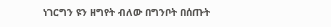ነገርግን ዩን ዘግየት ብለው በግንቦት በሰጡት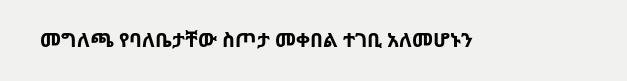መግለጫ የባለቤታቸው ስጦታ መቀበል ተገቢ አለመሆኑን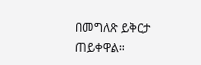በመግለጽ ይቅርታ ጠይቀዋል።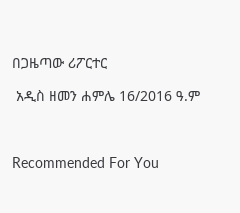በጋዜጣው ሪፖርተር

 አዲስ ዘመን ሐምሌ 16/2016 ዓ.ም



Recommended For You